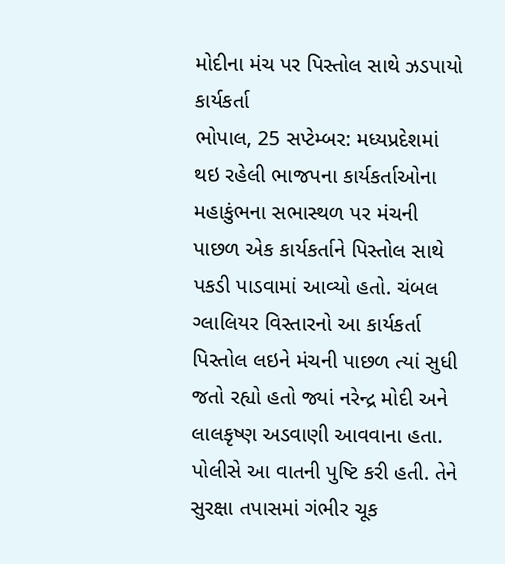મોદીના મંચ પર પિસ્તોલ સાથે ઝડપાયો કાર્યકર્તા
ભોપાલ, 25 સપ્ટેમ્બર: મધ્યપ્રદેશમાં થઇ રહેલી ભાજપના કાર્યકર્તાઓના મહાકુંભના સભાસ્થળ પર મંચની પાછળ એક કાર્યકર્તાને પિસ્તોલ સાથે પકડી પાડવામાં આવ્યો હતો. ચંબલ ગ્લાલિયર વિસ્તારનો આ કાર્યકર્તા પિસ્તોલ લઇને મંચની પાછળ ત્યાં સુધી જતો રહ્યો હતો જ્યાં નરેન્દ્ર મોદી અને લાલકૃષ્ણ અડવાણી આવવાના હતા.
પોલીસે આ વાતની પુષ્ટિ કરી હતી. તેને સુરક્ષા તપાસમાં ગંભીર ચૂક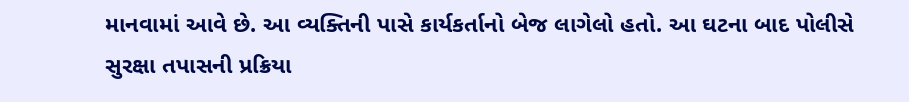માનવામાં આવે છે. આ વ્યક્તિની પાસે કાર્યકર્તાનો બેજ લાગેલો હતો. આ ઘટના બાદ પોલીસે સુરક્ષા તપાસની પ્રક્રિયા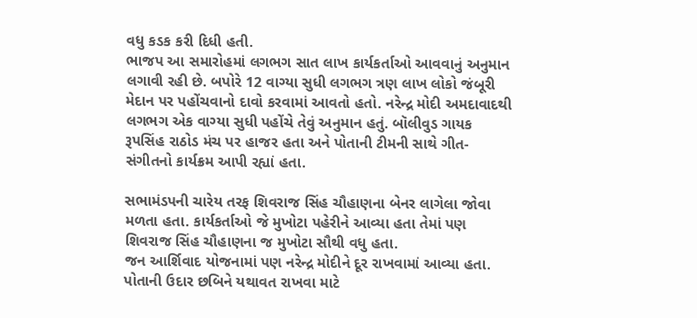વધુ કડક કરી દિધી હતી.
ભાજપ આ સમારોહમાં લગભગ સાત લાખ કાર્યકર્તાઓ આવવાનું અનુમાન લગાવી રહી છે. બપોરે 12 વાગ્યા સુધી લગભગ ત્રણ લાખ લોકો જંબૂરી મેદાન પર પહોંચવાનો દાવો કરવામાં આવતો હતો. નરેન્દ્ર મોદી અમદાવાદથી લગભગ એક વાગ્યા સુધી પહોંચે તેવું અનુમાન હતું. બૉલીવુડ ગાયક રૂપસિંહ રાઠોડ મંચ પર હાજર હતા અને પોતાની ટીમની સાથે ગીત-સંગીતનો કાર્યક્રમ આપી રહ્યાં હતા.

સભામંડપની ચારેય તરફ શિવરાજ સિંહ ચૌહાણના બેનર લાગેલા જોવા મળતા હતા. કાર્યકર્તાઓ જે મુખોટા પહેરીને આવ્યા હતા તેમાં પણ શિવરાજ સિંહ ચૌહાણના જ મુખોટા સૌથી વધુ હતા.
જન આર્શિવાદ યોજનામાં પણ નરેન્દ્ર મોદીને દૂર રાખવામાં આવ્યા હતા. પોતાની ઉદાર છબિને યથાવત રાખવા માટે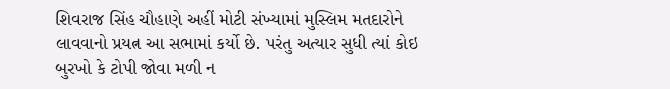શિવરાજ સિંહ ચૌહાણે અહીં મોટી સંખ્યામાં મુસ્લિમ મતદારોને લાવવાનો પ્રયત્ન આ સભામાં કર્યો છે. પરંતુ અત્યાર સુધી ત્યાં કોઇ બુરખો કે ટોપી જોવા મળી ન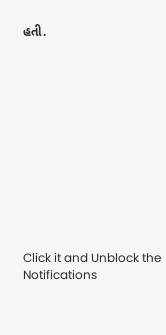હતી.












Click it and Unblock the Notifications